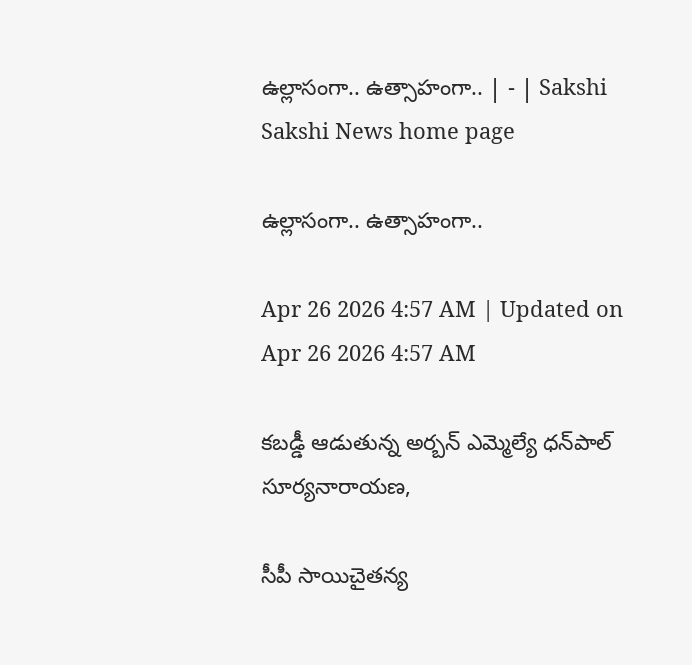ఉల్లాసంగా.. ఉత్సాహంగా.. | - | Sakshi
Sakshi News home page

ఉల్లాసంగా.. ఉత్సాహంగా..

Apr 26 2026 4:57 AM | Updated on Apr 26 2026 4:57 AM

కబడ్డీ ఆడుతున్న అర్బన్‌ ఎమ్మెల్యే ధన్‌పాల్‌ సూర్యనారాయణ,

సీపీ సాయిచైతన్య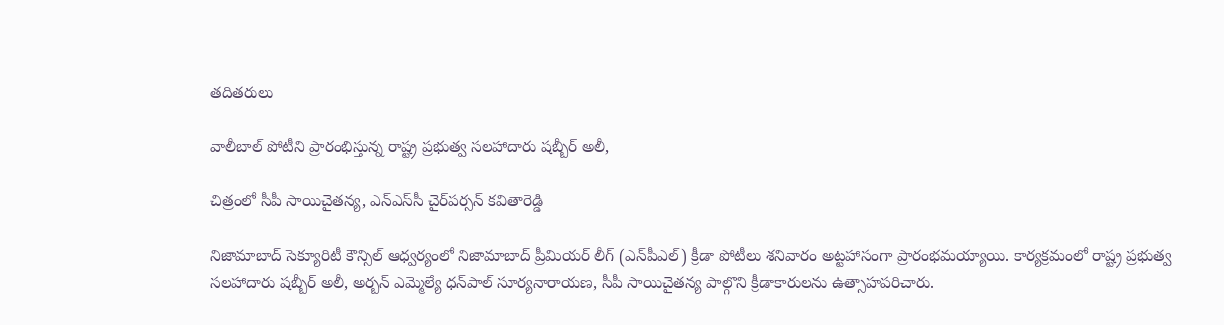తదితరులు

వాలీబాల్‌ పోటీని ప్రారంభిస్తున్న రాష్ట్ర ప్రభుత్వ సలహాదారు షబ్బీర్‌ అలీ,

చిత్రంలో సీపీ సాయిచైతన్య, ఎన్‌ఎస్‌సీ చైర్‌పర్సన్‌ కవితారెడ్డి

నిజామాబాద్‌ సెక్యూరిటీ కౌన్సిల్‌ ఆధ్వర్యంలో నిజామాబాద్‌ ప్రీమియర్‌ లీగ్‌ (ఎన్‌పీఎల్‌) క్రీడా పోటీలు శనివారం అట్టహాసంగా ప్రారంభమయ్యాయి. కార్యక్రమంలో రాష్ట్ర ప్రభుత్వ సలహాదారు షబ్బీర్‌ అలీ, అర్బన్‌ ఎమ్మెల్యే ధన్‌పాల్‌ సూర్యనారాయణ, సీపీ సాయిచైతన్య పాల్గొని క్రీడాకారులను ఉత్సాహపరిచారు.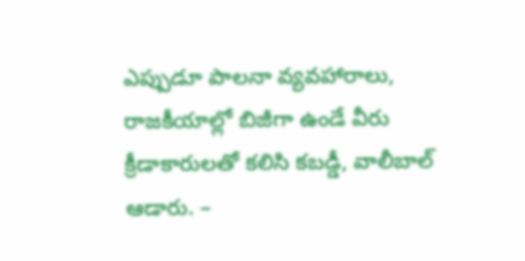ఎప్పుడూ పాలనా వ్యవహారాలు, రాజకీయాల్లో బిజీగా ఉండే వీరు క్రీడాకారులతో కలిసి కబడ్డీ, వాలీబాల్‌ ఆడారు. –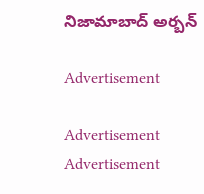నిజామాబాద్‌ అర్బన్‌

Advertisement

Advertisement
Advertisement